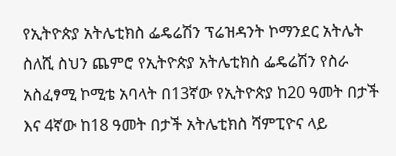የኢትዮጵያ አትሌቲክስ ፌዴሬሽን ፕሬዝዳንት ኮማንደር አትሌት ስለሺ ስህን ጨምሮ የኢትዮጵያ አትሌቲክስ ፌዴሬሽን የስራ አስፈፃሚ ኮሚቴ አባላት በ13ኛው የኢትዮጵያ ከ20 ዓመት በታች እና 4ኛው ከ18 ዓመት በታች አትሌቲክስ ሻምፒዮና ላይ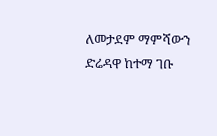ለመታደም ማምሻውን ድሬዳዋ ከተማ ገቡ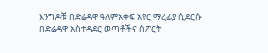እንግዶቹ በድሬዳዋ ዓለምአቀፍ አየር ማረፊያ ሲደርሱ በድሬዳዋ አስተዳደር ወጣቶችና ስፖርት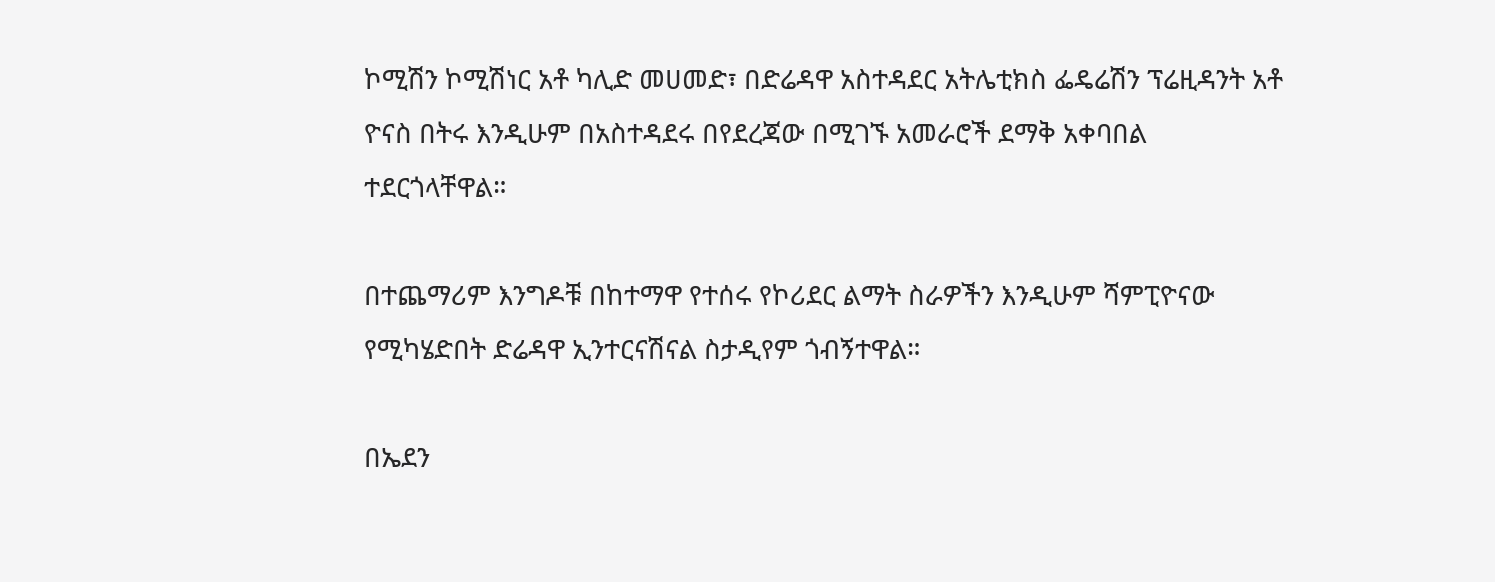ኮሚሽን ኮሚሽነር አቶ ካሊድ መሀመድ፣ በድሬዳዋ አስተዳደር አትሌቲክስ ፌዴሬሽን ፕሬዚዳንት አቶ ዮናስ በትሩ እንዲሁም በአስተዳደሩ በየደረጃው በሚገኙ አመራሮች ደማቅ አቀባበል ተደርጎላቸዋል።

በተጨማሪም እንግዶቹ በከተማዋ የተሰሩ የኮሪደር ልማት ስራዎችን እንዲሁም ሻምፒዮናው የሚካሄድበት ድሬዳዋ ኢንተርናሽናል ስታዲየም ጎብኝተዋል።

በኤደን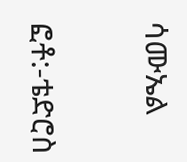ሳሙኤል

ፎቶ:-ቴድሮስ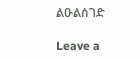ልዑልሰገድ

Leave a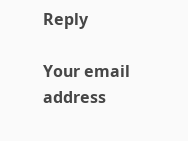Reply

Your email address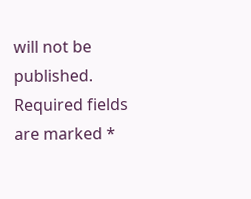will not be published. Required fields are marked *